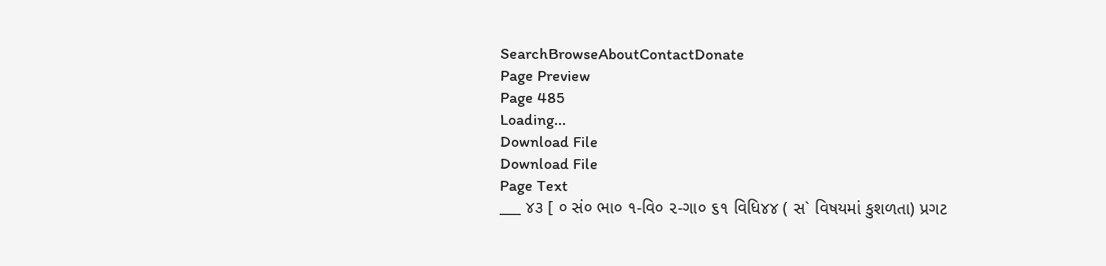SearchBrowseAboutContactDonate
Page Preview
Page 485
Loading...
Download File
Download File
Page Text
___ ૪૩ [ ૦ સં૦ ભા૦ ૧-વિ૦ ૨-ગા૦ ૬૧ વિધિ૪૪ ( સ` વિષયમાં કુશળતા) પ્રગટ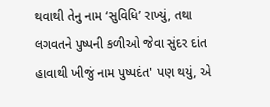થવાથી તેનુ નામ ‘સુવિધિ’ રાખ્યું, તથા લગવતને પુષ્પની કળીઓ જેવા સુંદર દાંત હાવાથી ખીજું નામ પુષ્પદંત' પણ થયું, એ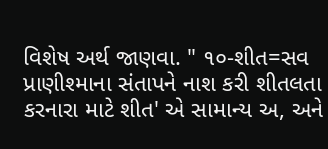વિશેષ અર્થ જાણવા. " ૧૦-શીત=સવ પ્રાણીશ્માના સંતાપને નાશ કરી શીતલતા કરનારા માટે શીત' એ સામાન્ય અ, અને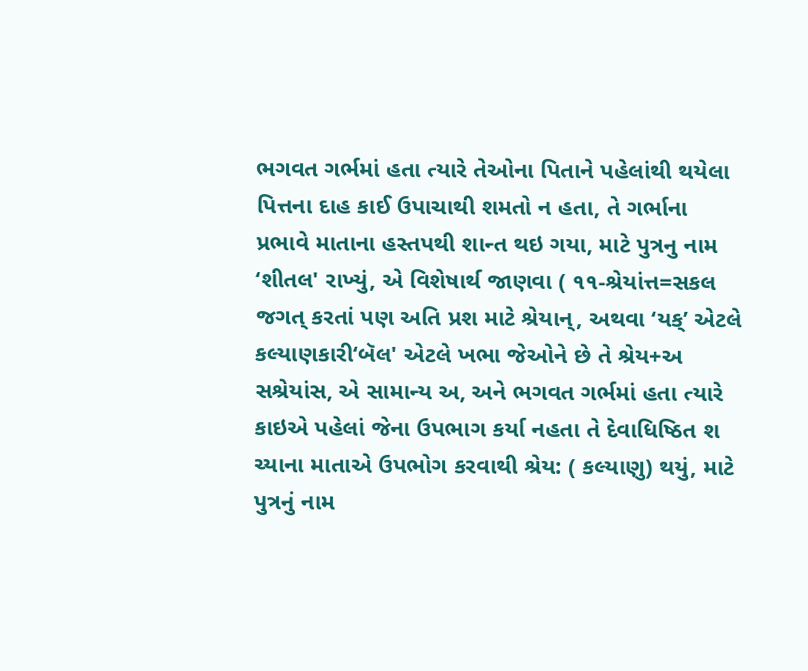ભગવત ગર્ભમાં હતા ત્યારે તેઓના પિતાને પહેલાંથી થયેલા પિત્તના દાહ કાઈ ઉપાચાથી શમતો ન હતા, તે ગર્ભાના પ્રભાવે માતાના હસ્તપથી શાન્ત થઇ ગયા, માટે પુત્રનુ નામ ‘શીતલ' રાખ્યું, એ વિશેષાર્થ જાણવા ( ૧૧-શ્રેયાંત્ત=સકલ જગત્ કરતાં પણ અતિ પ્રશ માટે શ્રેયાન્, અથવા ‘યક્’ એટલે કલ્યાણકારી‘બૅલ' એટલે ખભા જેઓને છે તે શ્રેય+અ સશ્રેયાંસ, એ સામાન્ય અ, અને ભગવત ગર્ભમાં હતા ત્યારે કાઇએ પહેલાં જેના ઉપભાગ કર્યા નહતા તે દેવાધિષ્ઠિત શ ચ્યાના માતાએ ઉપભોગ કરવાથી શ્રેય: ( કલ્યાણુ) થયું, માટે પુત્રનું નામ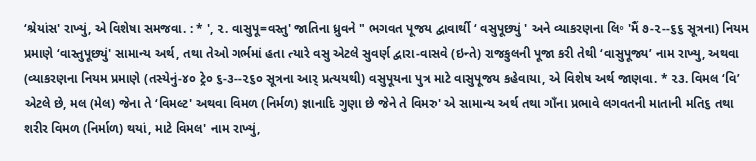‘શ્રેયાંસ' રાખ્યું, એ વિશેષા સમજવા. : * ', ૨. વાસુપૂ=વસ્તુ' જાતિના ધ્રુવને " ભગવત પૂજય દ્વાવાર્થી ‘ વસુપૂછ્યું ' અને વ્યાકરણના લિ॰ 'મૈં ૭-૨--૬૬ સૂત્રના) નિયમ પ્રમાણે ‘વાસ્તુપૂછ્યું' સામાન્ય અર્થ, તથા તેઓ ગર્ભમાં હતા ત્યારે વસુ એટલે સુવર્ણ દ્વારા-વાસવે (ઇન્તે) રાજકુલની પૂજા કરી તેથી ‘વાસુપૂજ્ય’ નામ રાખ્યુ, અથવા (વ્યાકરણના નિયમ પ્રમાણે (તસ્યેનું-૪૦ ટ્રે૦ ૬-૩--૨૬૦ સૂત્રના આર્ પ્રત્યયથી) વસુપૂયના પુત્ર માટે વાસુપૂજય કહેવાયા, એ વિશેષ અર્થ જાણવા. * ૨૩. વિમલ ‘વિ’ એટલે છે, મલ (મેલ) જેના તે ‘વિમલ્ટ' અથવા વિમળ (નિર્મળ) જ્ઞાનાદિ ગુણા છે જેને તે વિમરુ' એ સામાન્ય અર્થ તથા ગાઁના પ્રભાવે લગવતની માતાની મતિ૬ તથા શરીર વિમળ (નિર્માળ) થયાં, માટે વિમલ' નામ રાખ્યું,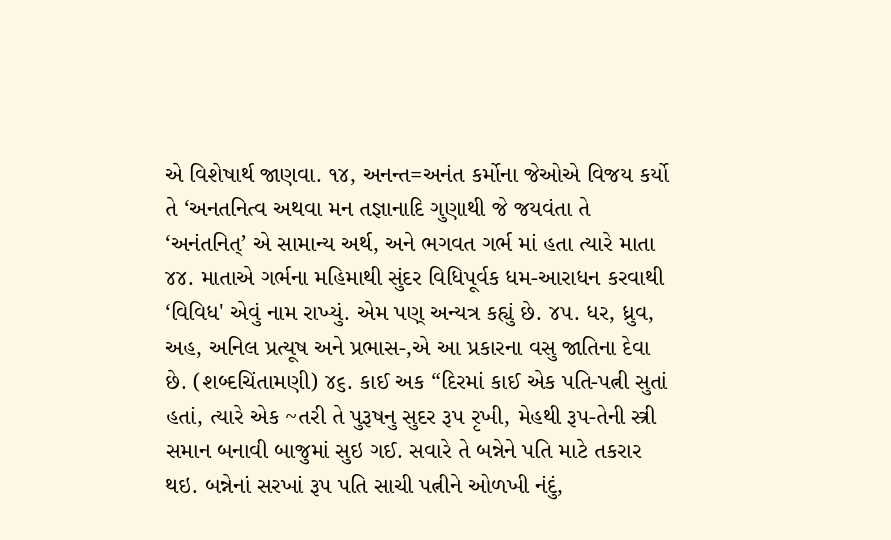એ વિશેષાર્થ જાણવા. ૧૪, અનન્ત=અનંત કર્મોના જેઓએ વિજય કર્યો તે ‘અનતનિત્વ અથવા મન તજ્ઞાનાદિ ગુણાથી જે જયવંતા તે ‘અનંતનિત્’ એ સામાન્ય અર્થ, અને ભગવત ગર્ભ માં હતા ત્યારે માતા ૪૪. માતાએ ગર્ભના મહિમાથી સુંદર વિધિપૂર્વક ધમ-આરાધન કરવાથી ‘વિવિધ' એવું નામ રાખ્યું. એમ પણ્ અન્યત્ર કહ્યું છે. ૪૫. ધર, ધ્રુવ, અહ, અનિલ પ્રત્યૂષ અને પ્રભાસ-,એ આ પ્રકારના વસુ જાતિના દેવા છે. (શબ્દચિંતામણી) ૪૬. કાઈ અક “દિરમાં કાઈ એક પતિ-પત્ની સુતાં હતાં, ત્યારે એક ~તરી તે પુરૂષનુ સુદર રૂપ રૃખી, મેહથી રૂપ-તેની સ્ત્રી સમાન બનાવી બાજુમાં સુઇ ગઈ. સવારે તે બન્નેને પતિ માટે તકરાર થઇ. બન્નેનાં સરખાં રૂપ પતિ સાચી પત્નીને ઓળખી નંદું,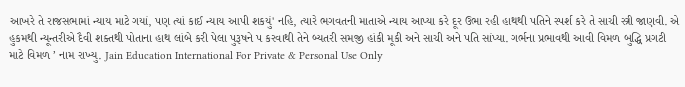આખરે તે રાજસભામાં ન્યાય માટે ગયાં, પણ ત્યાં કાઈ ન્યાય આપી શકયું' નહિ, ત્યારે ભગવતની માતાએ ન્યાય આપ્યા કરે દૂર ઉભા રહી હાથથી પતિને સ્પર્શ કરે તે સાચી સ્ત્રી જાણવી. એ હુકમથી ન્યૂન્તરીએ દૈવી શક્તથી પોતાના હાથ લાંબે કરી પેલા પુરૂષને પ કરવાથી તેને બ્યતરી સમજી હાંકી મૂકી અને સાચી અને પતિ સાંપ્યા. ગર્ભના પ્રભાવથી આવી વિમળ બુદ્ધિ પ્રગટી માટે વિમળ ’ નામ રાખ્યુ. Jain Education International For Private & Personal Use Only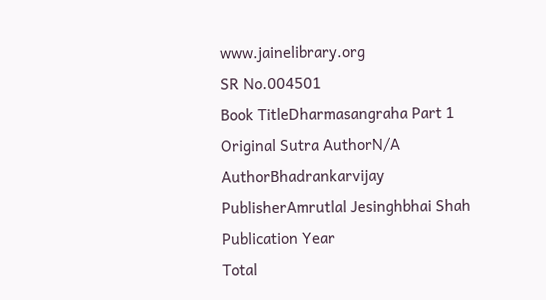www.jainelibrary.org
SR No.004501
Book TitleDharmasangraha Part 1
Original Sutra AuthorN/A
AuthorBhadrankarvijay
PublisherAmrutlal Jesinghbhai Shah
Publication Year
Total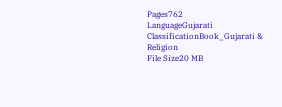Pages762
LanguageGujarati
ClassificationBook_Gujarati & Religion
File Size20 MB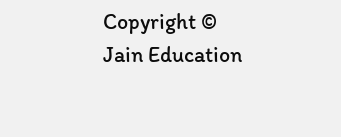Copyright © Jain Education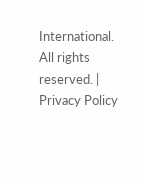International. All rights reserved. | Privacy Policy